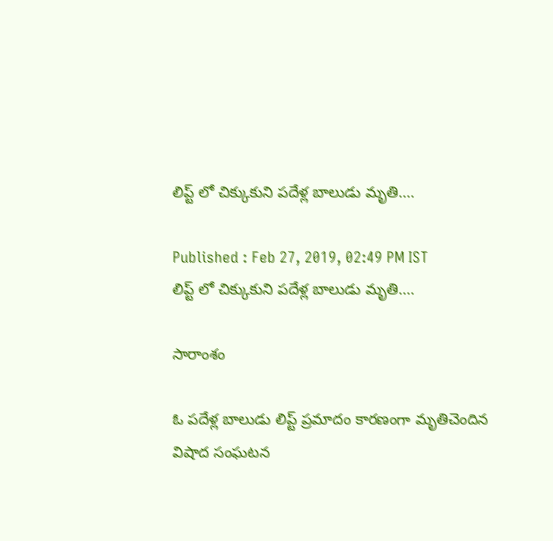లిప్ట్ లో చిక్కుకుని పదేళ్ల బాలుడు మృతి....

Published : Feb 27, 2019, 02:49 PM IST
లిప్ట్ లో చిక్కుకుని పదేళ్ల బాలుడు మృతి....

సారాంశం

ఓ పదేళ్ల బాలుడు లిప్ట్‌ ప్రమాదం కారణంగా మృతిచెందిన విషాద సంఘటన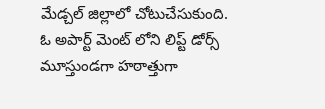మేడ్చల్ జిల్లాలో చోటుచేసుకుంది. ఓ అపార్ట్ మెంట్ లోని లిప్ట్‌ డోర్స్ మూస్తుండగా హఠాత్తుగా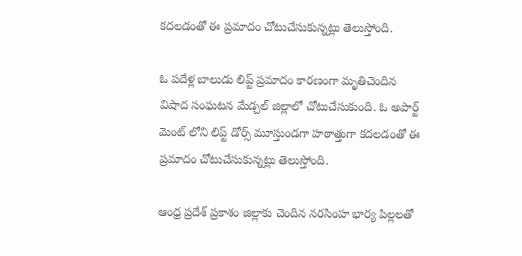కదలడంతో ఈ ప్రమాదం చోటుచేసుకున్నట్లు తెలుస్తోంది.

ఓ పదేళ్ల బాలుడు లిప్ట్‌ ప్రమాదం కారణంగా మృతిచెందిన విషాద సంఘటన మేడ్చల్ జిల్లాలో చోటుచేసుకుంది. ఓ అపార్ట్ మెంట్ లోని లిప్ట్‌ డోర్స్ మూస్తుండగా హఠాత్తుగా కదలడంతో ఈ ప్రమాదం చోటుచేసుకున్నట్లు తెలుస్తోంది.

ఆంధ్ర ప్రదేశ్ ప్రకాశం జిల్లాకు చెందిన నరసింహ భార్య పిల్లలతో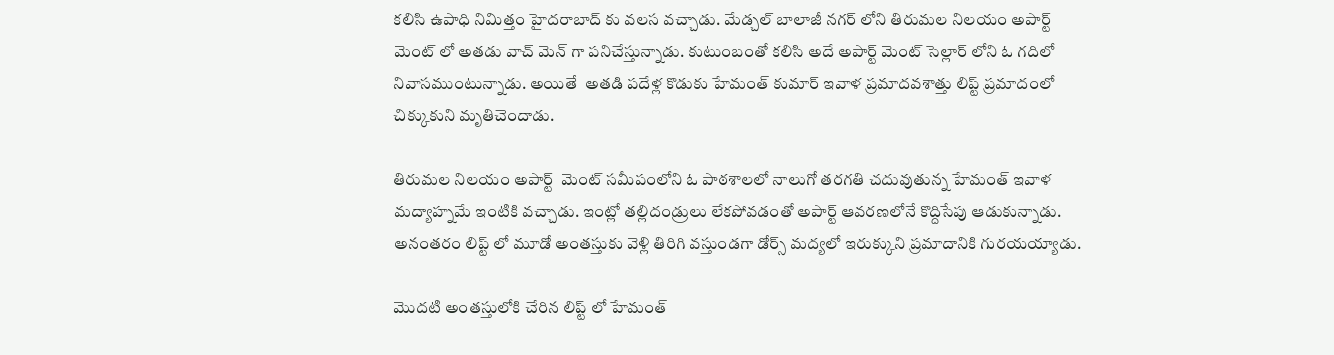కలిసి ఉపాధి నిమిత్తం హైదరాబాద్ కు వలస వచ్చాడు. మేడ్చల్ బాలాజీ నగర్ లోని తిరుమల నిలయం అపార్ట్ మెంట్ లో అతడు వాచ్ మెన్ గా పనిచేస్తున్నాడు. కుటుంబంతో కలిసి అదే అపార్ట్ మెంట్ సెల్లార్ లోని ఓ గదిలో నివాసముంటున్నాడు. అయితే  అతడి పదేళ్ల కొడుకు హేమంత్ కుమార్ ఇవాళ ప్రమాదవశాత్తు లిప్ట్ ప్రమాదంలో చిక్కుకుని మృతిచెందాడు.

తిరుమల నిలయం అపార్ట్  మెంట్ సమీపంలోని ఓ పాఠశాలలో నాలుగో తరగతి చదువుతున్న హేమంత్ ఇవాళ మద్యాహ్నమే ఇంటికి వచ్చాడు. ఇంట్లో తల్లిదండ్రులు లేకపోవడంతో అపార్ట్ ఆవరణలోనే కొద్దిసేపు ఆడుకున్నాడు. అనంతరం లిప్ట్ లో మూడో అంతస్తుకు వెళ్లి తిరిగి వస్తుండగా డోర్స్ మద్యలో ఇరుక్కుని ప్రమాదానికి గురయయ్యాడు.

మొదటి అంతస్తులోకి చేరిన లిప్ట్ లో హేమంత్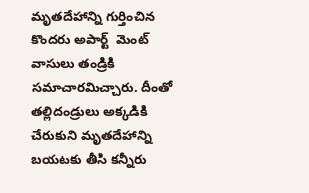మృతదేహాన్ని గుర్తించిన కొందరు అపార్ట్  మెంట్ వాసులు తండ్రికి సమాచారమిచ్చారు. దీంతో తల్లిదండ్రులు అక్కడికి చేరుకుని మృతదేహాన్ని బయటకు తీసి కన్నీరు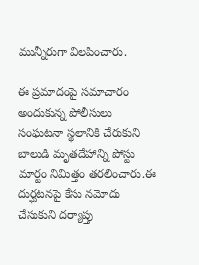మున్నీరుగా విలపించారు.

ఈ ప్రమాదంపై సమాచారం అందుకున్న పోలీసులు సంఘటనా స్థలానికి చేరుకుని బాలుడి మృతదేహాన్ని పోస్టు మార్టం నిమిత్తం తరలించారు.ఈ దుర్ఘటనపై కేసు నమోదు చేసుకుని దర్యాప్తు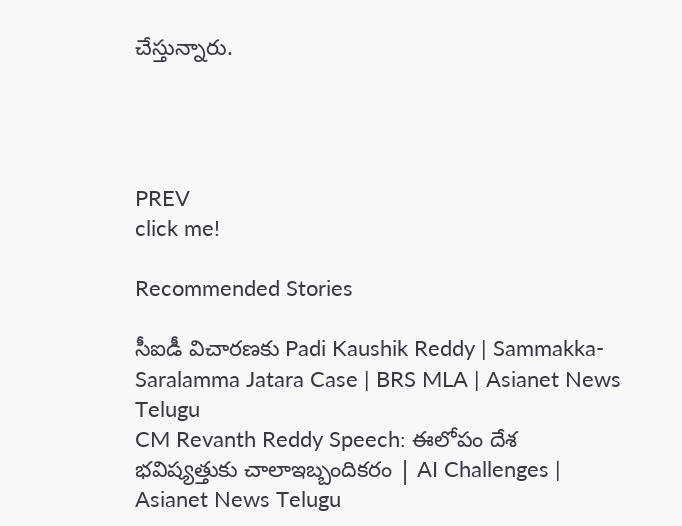చేస్తున్నారు.




PREV
click me!

Recommended Stories

సీఐడీ విచారణకు Padi Kaushik Reddy | Sammakka-Saralamma Jatara Case | BRS MLA | Asianet News Telugu
CM Revanth Reddy Speech: ఈలోపం దేశ భవిష్యత్తుకు చాలాఇబ్బందికరం | AI Challenges | Asianet News Telugu